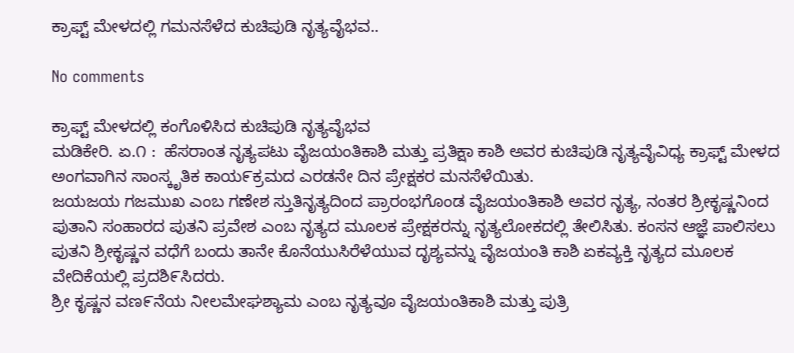ಕ್ರಾಫ್ಟ್ ಮೇಳದಲ್ಲಿ ಗಮನಸೆಳೆದ ಕುಚಿಪುಡಿ ನೃತ್ಯವೈಭವ..

No comments

ಕ್ರಾಫ್ಟ್ ಮೇಳದಲ್ಲಿ ಕಂಗೊಳಿಸಿದ ಕುಚಿಪುಡಿ ನೃತ್ಯವೈಭವ
ಮಡಿಕೇರಿ. ಏ.೧ :  ಹೆಸರಾಂತ ನೃತ್ಯಪಟು ವೈಜಯಂತಿಕಾಶಿ ಮತ್ತು ಪ್ರತಿಕ್ಷಾ ಕಾಶಿ ಅವರ ಕುಚಿಪುಡಿ ನೃತ್ಯವೈವಿಧ್ಯ ಕ್ರಾಫ್ಟ್ ಮೇಳದ ಅಂಗವಾಗಿನ ಸಾಂಸ್ಕೃತಿಕ ಕಾಯ೯ಕ್ರಮದ ಎರಡನೇ ದಿನ ಪ್ರೇಕ್ಷಕರ ಮನಸೆಳೆಯಿತು.
ಜಯಜಯ ಗಜಮುಖ ಎಂಬ ಗಣೇಶ ಸ್ತುತಿನೃತ್ಯದಿಂದ ಪ್ರಾರಂಭಗೊಂಡ ವೈಜಯಂತಿಕಾಶಿ ಅವರ ನೃತ್ಯ, ನಂತರ ಶ್ರೀಕೃಷ್ಣನಿಂದ ಪುತಾನಿ ಸಂಹಾರದ ಪುತನಿ ಪ್ರವೇಶ ಎಂಬ ನೃತ್ಯದ ಮೂಲಕ ಪ್ರೇಕ್ಷಕರನ್ನು ನೃತ್ಯಲೋಕದಲ್ಲಿ ತೇಲಿಸಿತು. ಕಂಸನ ಆಜ್ಞೆ ಪಾಲಿಸಲು ಪುತನಿ ಶ್ರೀಕೃಷ್ಣನ ವಧೆಗೆ ಬಂದು ತಾನೇ ಕೊನೆಯುಸಿರೆಳೆಯುವ ದೃಶ್ಯವನ್ನು ವೈಜಯಂತಿ ಕಾಶಿ ಏಕವ್ಯಕ್ತಿ ನೃತ್ಯದ ಮೂಲಕ ವೇದಿಕೆಯಲ್ಲಿ ಪ್ರದಶಿ೯ಸಿದರು.
ಶ್ರೀ ಕೃಷ್ಣನ ವಣ೯ನೆಯ ನೀಲಮೇಘಶ್ಯಾಮ ಎಂಬ ನೃತ್ಯವೂ ವೈಜಯಂತಿಕಾಶಿ ಮತ್ತು ಪುತ್ರಿ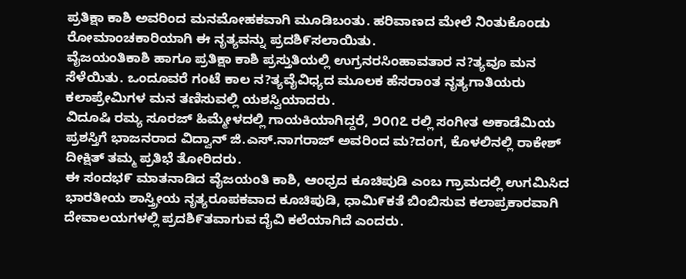ಪ್ರತಿಕ್ಷಾ ಕಾಶಿ ಅವರಿಂದ ಮನಮೋಹಕವಾಗಿ ಮೂಡಿಬಂತು. ಹರಿವಾಣದ ಮೇಲೆ ನಿಂತುಕೊಂಡು ರೋಮಾಂಚಕಾರಿಯಾಗಿ ಈ ನೃತ್ಯವನ್ನು ಪ್ರದಶಿ೯ಸಲಾಯಿತು.
ವೈಜಯಂತಿಕಾಶಿ ಹಾಗೂ ಪ್ರತಿಕ್ಷಾ ಕಾಶಿ ಪ್ರಸ್ತುತಿಯಲ್ಲಿ ಉಗ್ರನರಸಿಂಹಾವತಾರ ನ?ತ್ಯವೂ ಮನ ಸೆಳೆಯಿತು. ಒಂದೂವರೆ ಗಂಟೆ ಕಾಲ ನ?ತ್ಯವೈವಿಧ್ಯದ ಮೂಲಕ ಹೆಸರಾಂತ ನೃತ್ಯಗಾತಿಯರು ಕಲಾಪ್ರೇಮಿಗಳ ಮನ ತಣಿಸುವಲ್ಲಿ ಯಶಸ್ವಿಯಾದರು.
ವಿದೂಷಿ ರಮ್ಯ ಸೂರಜ್ ಹಿಮ್ಮೇಳದಲ್ಲಿ ಗಾಯಕಿಯಾಗಿದ್ದರೆ, ೨೦೧೭ ರಲ್ಲಿ ಸಂಗೀತ ಅಕಾಡೆಮಿಯ ಪ್ರಶಸ್ತಿಗೆ ಭಾಜನರಾದ ವಿದ್ವಾನ್ ಜಿ.ಎಸ್.ನಾಗರಾಜ್ ಅವರಿಂದ ಮ?ದಂಗ, ಕೊಳಲಿನಲ್ಲಿ ರಾಕೇಶ್ ದೀಕ್ಷಿತ್ ತಮ್ಮ ಪ್ರತಿಭೆ ತೋರಿದರು.
ಈ ಸಂದಭ೯ ಮಾತನಾಡಿದ ವೈಜಯಂತಿ ಕಾಶಿ, ಆಂಧ್ರದ ಕೂಚಿಪುಡಿ ಎಂಬ ಗ್ರಾಮದಲ್ಲಿ ಉಗಮಿಸಿದ ಭಾರತೀಯ ಶಾಸ್ತ್ರೀಯ ನೃತ್ಯರೂಪಕವಾದ ಕೂಚಿಪುಡಿ, ಧಾಮಿ೯ಕತೆ ಬಿಂಬಿಸುವ ಕಲಾಪ್ರಕಾರವಾಗಿ ದೇವಾಲಯಗಳಲ್ಲಿ ಪ್ರದಶಿ೯ತವಾಗುವ ದೈವಿ ಕಲೆಯಾಗಿದೆ ಎಂದರು.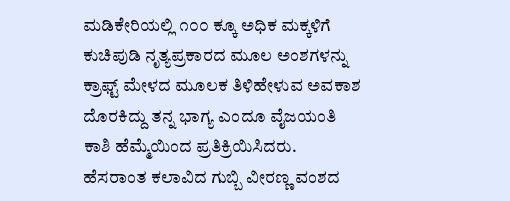ಮಡಿಕೇರಿಯಲ್ಲಿ ೧೦೦ ಕ್ಕೂ ಅಧಿಕ ಮಕ್ಕಳಿಗೆ ಕುಚಿಪುಡಿ ನೃತ್ಯಪ್ರಕಾರದ ಮೂಲ ಅಂಶಗಳನ್ನು ಕ್ರಾಫ್ಟ್ ಮೇಳದ ಮೂಲಕ ತಿಳಿಹೇಳುವ ಅವಕಾಶ ದೊರಕಿದ್ದು ತನ್ನ ಭಾಗ್ಯ ಎಂದೂ ವೈಜಯಂತಿ ಕಾಶಿ ಹೆಮ್ಮೆಯಿಂದ ಪ್ರತಿಕ್ರಿಯಿಸಿದರು.
ಹೆಸರಾಂತ ಕಲಾವಿದ ಗುಬ್ಬಿ ವೀರಣ್ಣ ವಂಶದ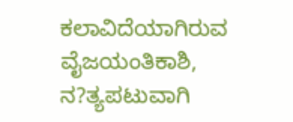ಕಲಾವಿದೆಯಾಗಿರುವ ವೈಜಯಂತಿಕಾಶಿ, ನ?ತ್ಯಪಟುವಾಗಿ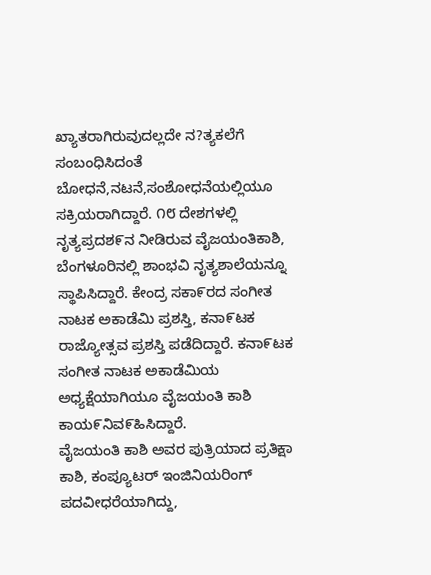ಖ್ಯಾತರಾಗಿರುವುದಲ್ಲದೇ ನ?ತ್ಯಕಲೆಗೆ ಸಂಬಂಧಿಸಿದಂತೆ ಬೋಧನೆ,ನಟನೆ,ಸಂಶೋಧನೆಯಲ್ಲಿಯೂ ಸಕ್ರಿಯರಾಗಿದ್ದಾರೆ. ೧೮ ದೇಶಗಳಲ್ಲಿ ನೃತ್ಯಪ್ರದಶ೯ನ ನೀಡಿರುವ ವೈಜಯಂತಿಕಾಶಿ, ಬೆಂಗಳೂರಿನಲ್ಲಿ ಶಾಂಭವಿ ನೃತ್ಯಶಾಲೆಯನ್ನೂ ಸ್ಥಾಪಿಸಿದ್ದಾರೆ. ಕೇಂದ್ರ ಸಕಾ೯ರದ ಸಂಗೀತ ನಾಟಕ ಅಕಾಡೆಮಿ ಪ್ರಶಸ್ತಿ, ಕನಾ೯ಟಕ ರಾಜ್ಯೋತ್ಸವ ಪ್ರಶಸ್ತಿ ಪಡೆದಿದ್ದಾರೆ. ಕನಾ೯ಟಕ ಸಂಗೀತ ನಾಟಕ ಅಕಾಡೆಮಿಯ ಅಧ್ಯಕ್ಷೆಯಾಗಿಯೂ ವೈಜಯಂತಿ ಕಾಶಿ ಕಾಯ೯ನಿವ೯ಹಿಸಿದ್ದಾರೆ.
ವೈಜಯಂತಿ ಕಾಶಿ ಅವರ ಪುತ್ರಿಯಾದ ಪ್ರತಿಕ್ಷಾ ಕಾಶಿ, ಕಂಪ್ಯೂಟರ್ ಇಂಜಿನಿಯರಿಂಗ್ ಪದವೀಧರೆಯಾಗಿದ್ದು,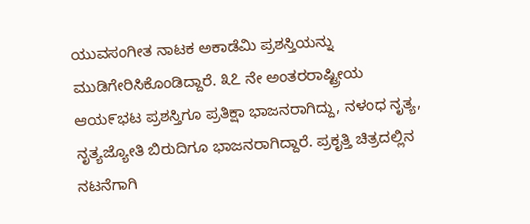ಯುವಸಂಗೀತ ನಾಟಕ ಅಕಾಡೆಮಿ ಪ್ರಶಸ್ತಿಯನ್ನು ಮುಡಿಗೇರಿಸಿಕೊಂಡಿದ್ದಾರೆ. ೩೭ ನೇ ಅಂತರರಾಷ್ಟ್ರೀಯ ಆಯ೯ಭಟ ಪ್ರಶಸ್ತಿಗೂ ಪ್ರತಿಕ್ಷಾ ಭಾಜನರಾಗಿದ್ದು, ನಳಂಧ ನೃತ್ಯ, ನೃತ್ಯಜ್ಯೋತಿ ಬಿರುದಿಗೂ ಭಾಜನರಾಗಿದ್ದಾರೆ. ಪ್ರಕೃತ್ತಿ ಚಿತ್ರದಲ್ಲಿನ ನಟನೆಗಾಗಿ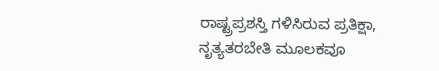ರಾಷ್ಟ್ರಪ್ರಶಸ್ತಿ ಗಳಿಸಿರುವ ಪ್ರತಿಕ್ಷಾ, ನೃತ್ಯತರಬೇತಿ ಮೂಲಕವೂ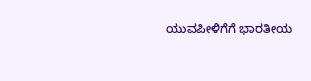ಯುವಪೀಳಿಗೆಗೆ ಭಾರತೀಯ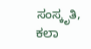ಸಂಸ್ಕೃತಿ, ಕಲಾ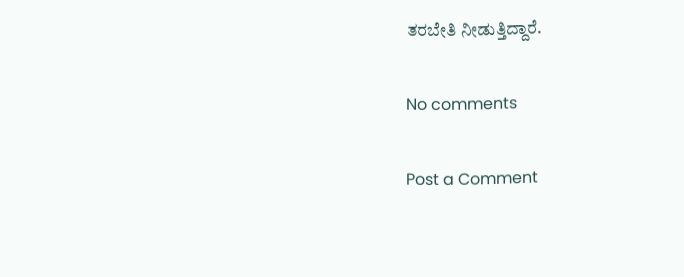ತರಬೇತಿ ನೀಡುತ್ತಿದ್ದಾರೆ.

No comments

Post a Comment